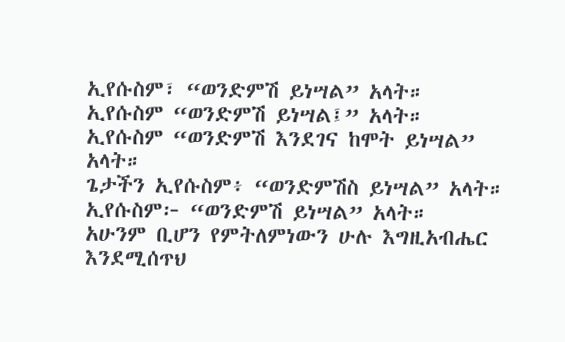ኢየሱስም፣ “ወንድምሽ ይነሣል” አላት።
ኢየሱስም “ወንድምሽ ይነሣል፤” አላት።
ኢየሱስም “ወንድምሽ እንደገና ከሞት ይነሣል” አላት።
ጌታችን ኢየሱስም፥ “ወንድምሽስ ይነሣል” አላት።
ኢየሱስም፦ “ወንድምሽ ይነሣል” አላት።
አሁንም ቢሆን የምትለምነውን ሁሉ እግዚአብሔር እንደሚሰጥህ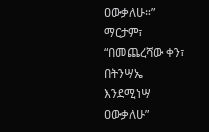ዐውቃለሁ።”
ማርታም፣ “በመጨረሻው ቀን፣ በትንሣኤ እንደሚነሣ ዐውቃለሁ”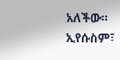አለችው።
ኢየሱስም፣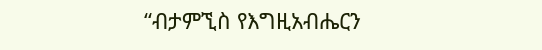“ብታምኚስ የእግዚአብሔርን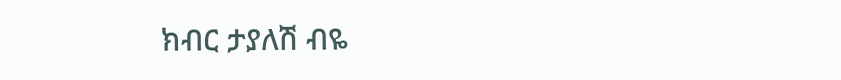ክብር ታያለሽ ብዬ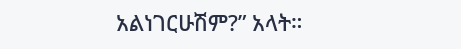አልነገርሁሽም?” አላት።